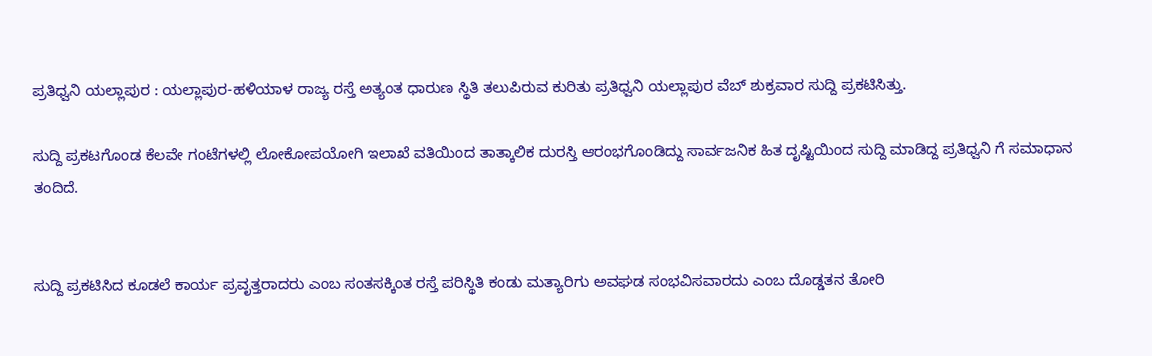ಪ್ರತಿಧ್ವನಿ ಯಲ್ಲಾಪುರ : ಯಲ್ಲಾಪುರ-ಹಳಿಯಾಳ ರಾಜ್ಯ ರಸ್ತೆ ಅತ್ಯಂತ ಧಾರುಣ ಸ್ಥಿತಿ ತಲುಪಿರುವ ಕುರಿತು ಪ್ರತಿಧ್ವನಿ ಯಲ್ಲಾಪುರ ವೆಬ್ ಶುಕ್ರವಾರ ಸುದ್ದಿ ಪ್ರಕಟಿಸಿತ್ತು.

ಸುದ್ದಿ ಪ್ರಕಟಗೊಂಡ ಕೆಲವೇ ಗಂಟೆಗಳಲ್ಲಿ ಲೋಕೋಪಯೋಗಿ ಇಲಾಖೆ ವತಿಯಿಂದ ತಾತ್ಕಾಲಿಕ ದುರಸ್ತಿ ಆರಂಭಗೊಂಡಿದ್ದು ಸಾರ್ವಜನಿಕ ಹಿತ ದೃಷ್ಟಿಯಿಂದ ಸುದ್ದಿ ಮಾಡಿದ್ದ ಪ್ರತಿಧ್ವನಿ ಗೆ ಸಮಾಧಾನ ತಂದಿದೆ.


ಸುದ್ದಿ ಪ್ರಕಟಿಸಿದ ಕೂಡಲೆ ಕಾರ್ಯ ಪ್ರವೃತ್ತರಾದರು ಎಂಬ ಸಂತಸಕ್ಕಿಂತ ರಸ್ತೆ ಪರಿಸ್ಥಿತಿ ಕಂಡು ಮತ್ಯಾರಿಗು ಅವಘಡ ಸಂಭವಿಸವಾರದು ಎಂಬ ದೊಡ್ಡತನ ತೋರಿ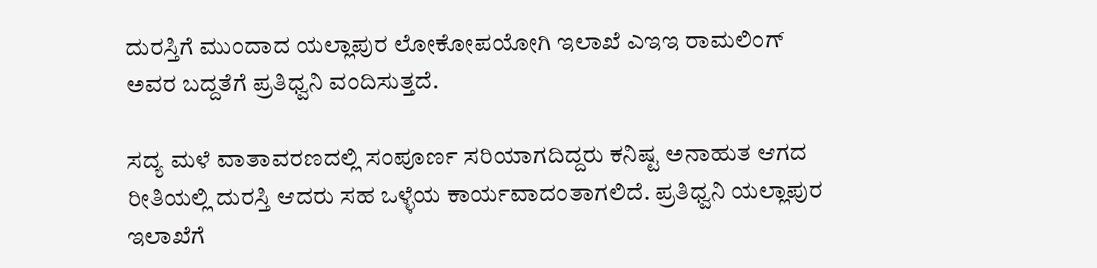ದುರಸ್ತಿಗೆ ಮುಂದಾದ ಯಲ್ಲಾಪುರ ಲೋಕೋಪಯೋಗಿ ಇಲಾಖೆ ಎಇಇ ರಾಮಲಿಂಗ್ ಅವರ ಬದ್ದತೆಗೆ ಪ್ರತಿಧ್ವನಿ ವಂದಿಸುತ್ತದೆ.

ಸದ್ಯ ಮಳೆ ವಾತಾವರಣದಲ್ಲಿ ಸಂಪೂರ್ಣ ಸರಿಯಾಗದಿದ್ದರು ಕನಿಷ್ಟ ಅನಾಹುತ ಆಗದ ರೀತಿಯಲ್ಲಿ ದುರಸ್ತಿ ಆದರು ಸಹ ಒಳ್ಳೆಯ ಕಾರ್ಯವಾದಂತಾಗಲಿದೆ. ಪ್ರತಿಧ್ವನಿ ಯಲ್ಲಾಪುರ ಇಲಾಖೆಗೆ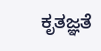ಕೃತಜ್ಞತೆ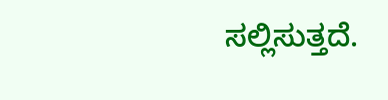ಸಲ್ಲಿಸುತ್ತದೆ.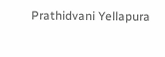Prathidvani Yellapura